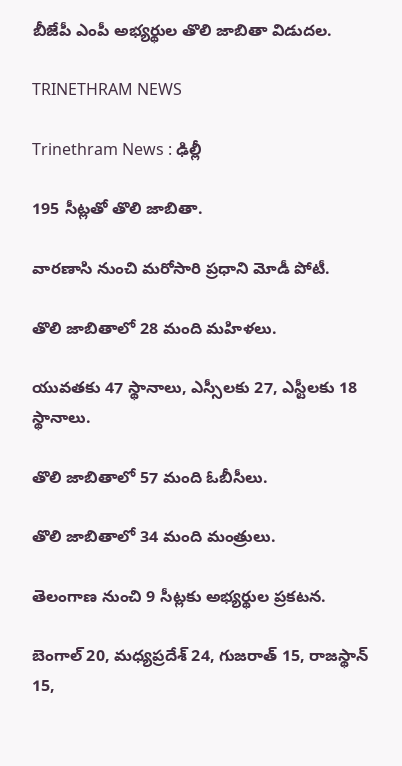బీజేపీ ఎంపీ అభ్యర్థుల తొలి జాబితా విడుదల.

TRINETHRAM NEWS

Trinethram News : ఢిల్లీ

195 సీట్లతో తొలి జాబితా.

వారణాసి నుంచి మరోసారి ప్రధాని మోడీ పోటీ.

తొలి జాబితాలో 28 మంది మహిళలు.

యువతకు 47 స్థానాలు, ఎస్సీలకు 27, ఎస్టీలకు 18 స్థానాలు.

తొలి జాబితాలో 57 మంది ఓబీసీలు.

తొలి జాబితాలో 34 మంది మంత్రులు.

తెలంగాణ నుంచి 9 సీట్లకు అభ్యర్థుల ప్రకటన.

బెంగాల్‌ 20, మధ్యప్రదేశ్‌ 24, గుజరాత్‌ 15, రాజస్థాన్‌ 15,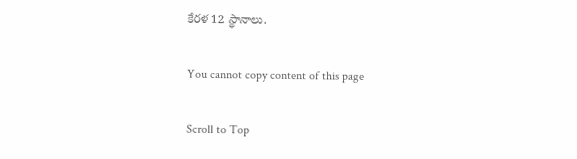కేరళ 12 స్థానాలు.

You cannot copy content of this page

Scroll to Top